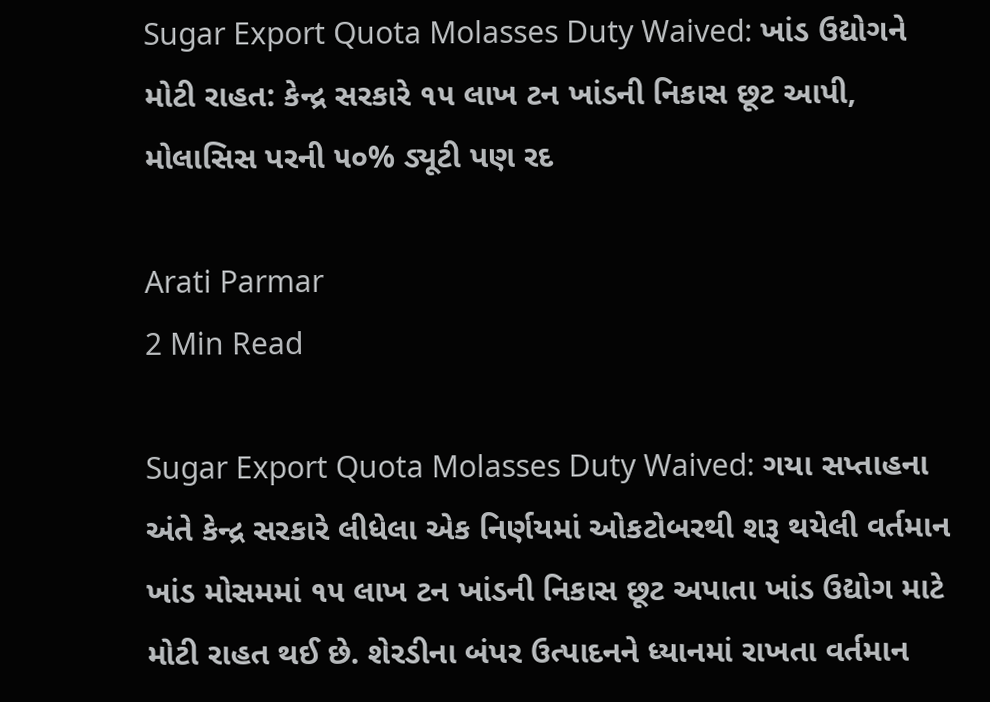Sugar Export Quota Molasses Duty Waived: ખાંડ ઉદ્યોગને મોટી રાહત: કેન્દ્ર સરકારે ૧૫ લાખ ટન ખાંડની નિકાસ છૂટ આપી, મોલાસિસ પરની ૫૦% ડ્યૂટી પણ રદ

Arati Parmar
2 Min Read

Sugar Export Quota Molasses Duty Waived: ગયા સપ્તાહના અંતે કેન્દ્ર સરકારે લીધેલા એક નિર્ણયમાં ઓકટોબરથી શરૂ થયેલી વર્તમાન ખાંડ મોસમમાં ૧૫ લાખ ટન ખાંડની નિકાસ છૂટ અપાતા ખાંડ ઉદ્યોગ માટે મોટી રાહત થઈ છે. શેરડીના બંપર ઉત્પાદનને ધ્યાનમાં રાખતા વર્તમાન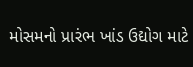મોસમનો પ્રારંભ ખાંડ ઉદ્યોગ માટે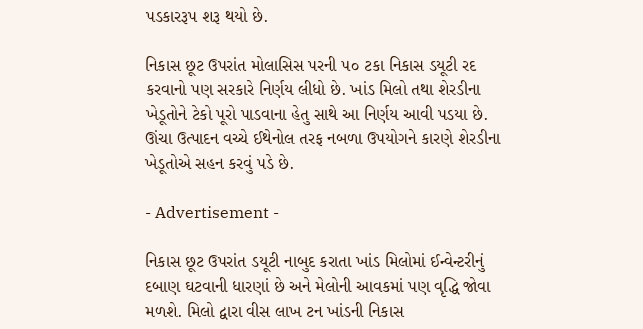પડકારરૂપ શરૂ થયો છે.

નિકાસ છૂટ ઉપરાંત મોલાસિસ પરની ૫૦ ટકા નિકાસ ડયૂટી રદ કરવાનો પણ સરકારે નિર્ણય લીધો છે. ખાંડ મિલો તથા શેરડીના ખેડૂતોને ટેકો પૂરો પાડવાના હેતુ સાથે આ નિર્ણય આવી પડયા છે. ઊંચા ઉત્પાદન વચ્ચે ઈથેનોલ તરફ નબળા ઉપયોગને કારણે શેરડીના ખેડૂતોએ સહન કરવું પડે છે.

- Advertisement -

નિકાસ છૂટ ઉપરાંત ડયૂટી નાબુદ કરાતા ખાંડ મિલોમાં ઈન્વેન્ટરીનું દબાણ ઘટવાની ધારણાં છે અને મેલોની આવકમાં પણ વૃદ્ધિ જોવા મળશે. મિલો દ્વારા વીસ લાખ ટન ખાંડની નિકાસ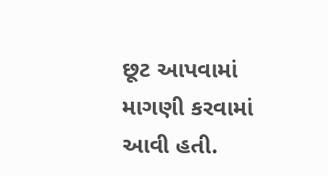છૂટ આપવામાં માગણી કરવામાં આવી હતી.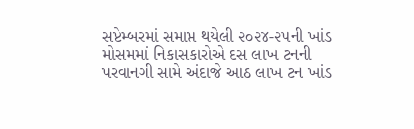સપ્ટેમ્બરમાં સમાપ્ત થયેલી ૨૦૨૪-૨૫ની ખાંડ મોસમમાં નિકાસકારોએ દસ લાખ ટનની પરવાનગી સામે અંદાજે આઠ લાખ ટન ખાંડ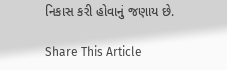નિકાસ કરી હોવાનું જણાય છે.

Share This Article